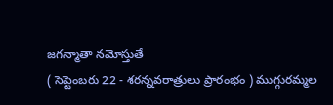జగన్మాతా నమోస్తుతే
( సెప్టెంబరు 22 - శరన్నవరాత్రులు ప్రారంభం ) ముగ్గురమ్మల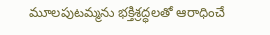మూలపుటమ్మను భక్తిశ్రద్ధలతో ఆరాధించే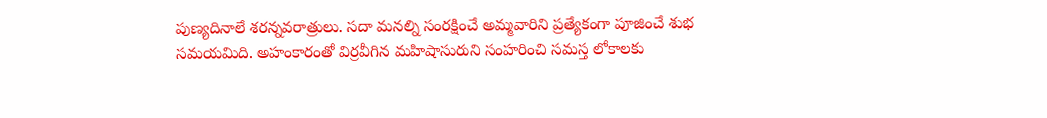పుణ్యదినాలే శరన్నవరాత్రులు. సదా మనల్ని సంరక్షించే అమ్మవారిని ప్రత్యేకంగా పూజించే శుభ సమయమిది. అహంకారంతో విర్రవీగిన మహిషాసురుని సంహరించి సమస్త లోకాలకు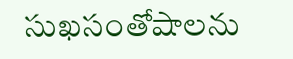సుఖసంతోషాలను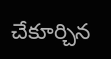చేకూర్చిన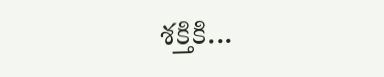శక్తికి...